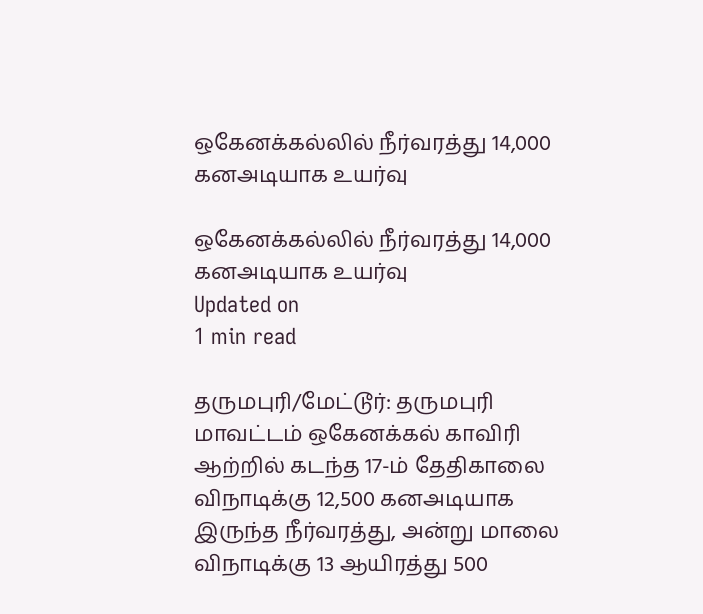ஒகேனக்கல்லில் நீர்வரத்து 14,000 கனஅடியாக உயர்வு

ஒகேனக்கல்லில் நீர்வரத்து 14,000 கனஅடியாக உயர்வு
Updated on
1 min read

தருமபுரி/மேட்டூர்: தருமபுரி மாவட்டம் ஒகேனக்கல் காவிரி ஆற்றில் கடந்த 17-ம் தேதிகாலை விநாடிக்கு 12,500 கனஅடியாக இருந்த நீர்வரத்து, அன்று மாலை விநாடிக்கு 13 ஆயிரத்து 500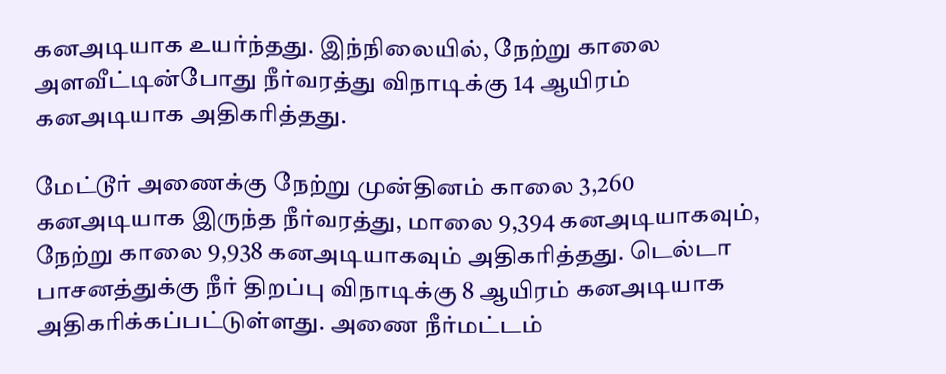கனஅடியாக உயர்ந்தது. இந்நிலையில், நேற்று காலை அளவீட்டின்போது நீர்வரத்து விநாடிக்கு 14 ஆயிரம் கனஅடியாக அதிகரித்தது.

மேட்டூர் அணைக்கு நேற்று முன்தினம் காலை 3,260 கனஅடியாக இருந்த நீர்வரத்து, மாலை 9,394 கனஅடியாகவும், நேற்று காலை 9,938 கனஅடியாகவும் அதிகரித்தது. டெல்டா பாசனத்துக்கு நீர் திறப்பு விநாடிக்கு 8 ஆயிரம் கனஅடியாக அதிகரிக்கப்பட்டுள்ளது. அணை நீர்மட்டம்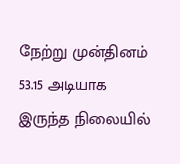நேற்று முன்தினம் 53.15 அடியாக இருந்த நிலையில்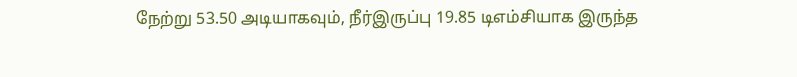நேற்று 53.50 அடியாகவும், நீர்இருப்பு 19.85 டிஎம்சியாக இருந்த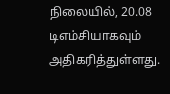நிலையில், 20.08 டிஎம்சியாகவும் அதிகரித்துள்ளது.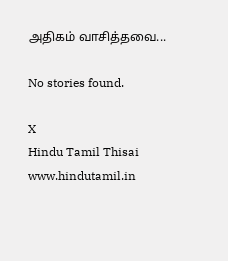அதிகம் வாசித்தவை...

No stories found.

X
Hindu Tamil Thisai
www.hindutamil.in